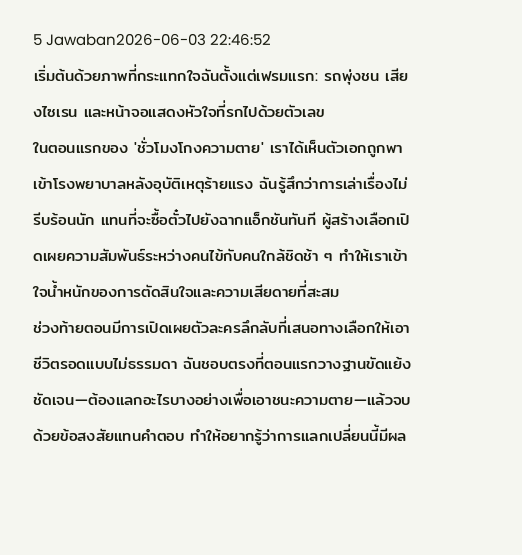5 Jawaban2026-06-03 22:46:52
เริ่มต้นด้วยภาพที่กระแทกใจฉันตั้งแต่เฟรมแรก: รถพุ่งชน เสียงไซเรน และหน้าจอแสดงหัวใจที่รกไปด้วยตัวเลข
ในตอนแรกของ 'ชั่วโมงโกงความตาย' เราได้เห็นตัวเอกถูกพาเข้าโรงพยาบาลหลังอุบัติเหตุร้ายแรง ฉันรู้สึกว่าการเล่าเรื่องไม่รีบร้อนนัก แทนที่จะซื้อตั๋วไปยังฉากแอ็กชันทันที ผู้สร้างเลือกเปิดเผยความสัมพันธ์ระหว่างคนไข้กับคนใกล้ชิดช้า ๆ ทำให้เราเข้าใจน้ำหนักของการตัดสินใจและความเสียดายที่สะสม
ช่วงท้ายตอนมีการเปิดเผยตัวละครลึกลับที่เสนอทางเลือกให้เอาชีวิตรอดแบบไม่ธรรมดา ฉันชอบตรงที่ตอนแรกวางฐานขัดแย้งชัดเจน—ต้องแลกอะไรบางอย่างเพื่อเอาชนะความตาย—แล้วจบด้วยข้อสงสัยแทนคำตอบ ทำให้อยากรู้ว่าการแลกเปลี่ยนนี้มีผล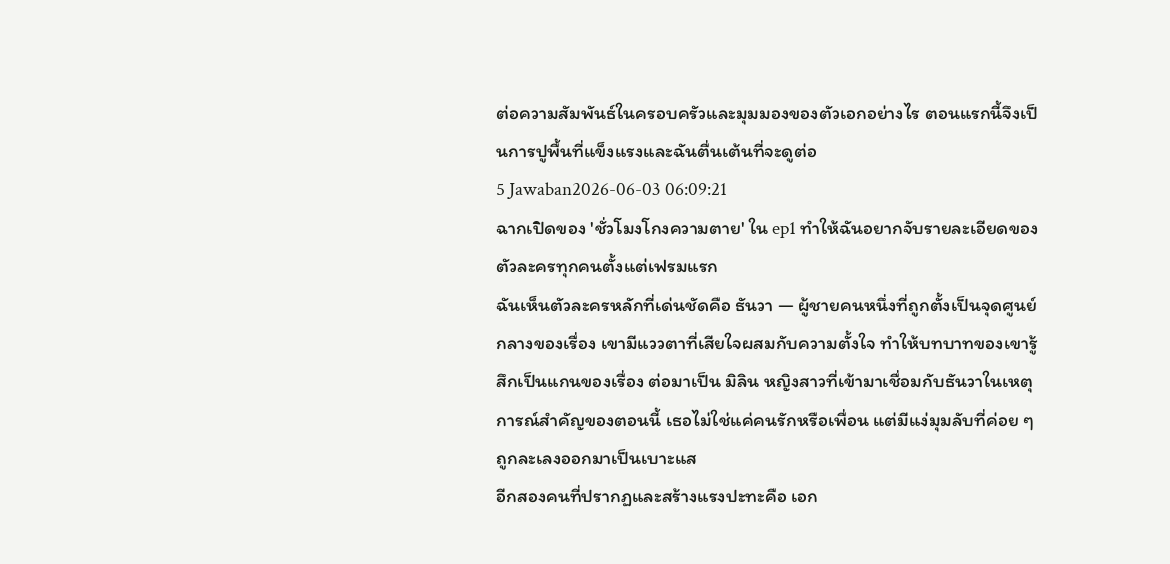ต่อความสัมพันธ์ในครอบครัวและมุมมองของตัวเอกอย่างไร ตอนแรกนี้จึงเป็นการปูพื้นที่แข็งแรงและฉันตื่นเต้นที่จะดูต่อ
5 Jawaban2026-06-03 06:09:21
ฉากเปิดของ 'ชั่วโมงโกงความตาย' ใน ep1 ทำให้ฉันอยากจับรายละเอียดของตัวละครทุกคนตั้งแต่เฟรมแรก
ฉันเห็นตัวละครหลักที่เด่นชัดคือ ธันวา — ผู้ชายคนหนึ่งที่ถูกตั้งเป็นจุดศูนย์กลางของเรื่อง เขามีแววตาที่เสียใจผสมกับความตั้งใจ ทำให้บทบาทของเขารู้สึกเป็นแกนของเรื่อง ต่อมาเป็น มิลิน หญิงสาวที่เข้ามาเชื่อมกับธันวาในเหตุการณ์สำคัญของตอนนี้ เธอไม่ใช่แค่คนรักหรือเพื่อน แต่มีแง่มุมลับที่ค่อย ๆ ถูกละเลงออกมาเป็นเบาะแส
อีกสองคนที่ปรากฏและสร้างแรงปะทะคือ เอก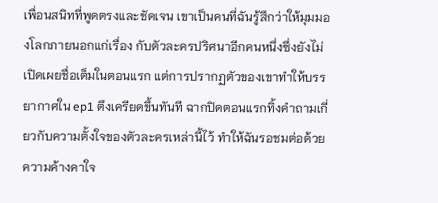เพื่อนสนิทที่พูดตรงและชัดเจน เขาเป็นคนที่ฉันรู้สึกว่าให้มุมมองโลกภายนอกแก่เรื่อง กับตัวละครปริศนาอีกคนหนึ่งซึ่งยังไม่เปิดเผยชื่อเต็มในตอนแรก แต่การปรากฏตัวของเขาทำให้บรรยากาศใน ep1 ตึงเครียดขึ้นทันที ฉากปิดตอนแรกทิ้งคำถามเกี่ยวกับความตั้งใจของตัวละครเหล่านี้ไว้ ทำให้ฉันรอชมต่อด้วยความค้างคาใจ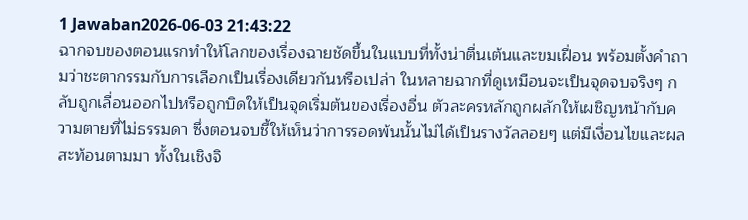1 Jawaban2026-06-03 21:43:22
ฉากจบของตอนแรกทำให้โลกของเรื่องฉายชัดขึ้นในแบบที่ทั้งน่าตื่นเต้นและขมเฝื่อน พร้อมตั้งคำถามว่าชะตากรรมกับการเลือกเป็นเรื่องเดียวกันหรือเปล่า ในหลายฉากที่ดูเหมือนจะเป็นจุดจบจริงๆ กลับถูกเลื่อนออกไปหรือถูกบิดให้เป็นจุดเริ่มต้นของเรื่องอื่น ตัวละครหลักถูกผลักให้เผชิญหน้ากับความตายที่ไม่ธรรมดา ซึ่งตอนจบชี้ให้เห็นว่าการรอดพ้นนั้นไม่ได้เป็นรางวัลลอยๆ แต่มีเงื่อนไขและผลสะท้อนตามมา ทั้งในเชิงจิ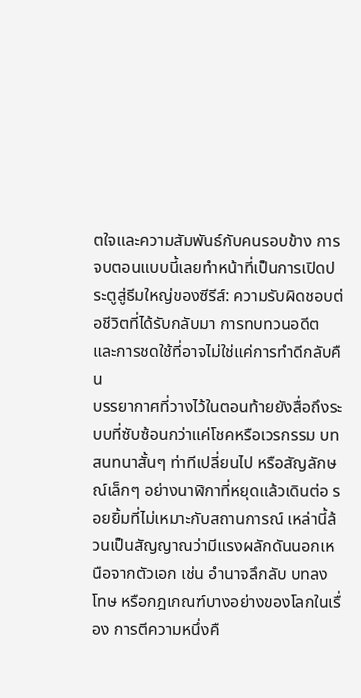ตใจและความสัมพันธ์กับคนรอบข้าง การจบตอนแบบนี้เลยทำหน้าที่เป็นการเปิดประตูสู่ธีมใหญ่ของซีรีส์: ความรับผิดชอบต่อชีวิตที่ได้รับกลับมา การทบทวนอดีต และการชดใช้ที่อาจไม่ใช่แค่การทำดีกลับคืน
บรรยากาศที่วางไว้ในตอนท้ายยังสื่อถึงระบบที่ซับซ้อนกว่าแค่โชคหรือเวรกรรม บทสนทนาสั้นๆ ท่าทีเปลี่ยนไป หรือสัญลักษณ์เล็กๆ อย่างนาฬิกาที่หยุดแล้วเดินต่อ รอยยิ้มที่ไม่เหมาะกับสถานการณ์ เหล่านี้ล้วนเป็นสัญญาณว่ามีแรงผลักดันนอกเหนือจากตัวเอก เช่น อำนาจลึกลับ บทลงโทษ หรือกฎเกณฑ์บางอย่างของโลกในเรื่อง การตีความหนึ่งคื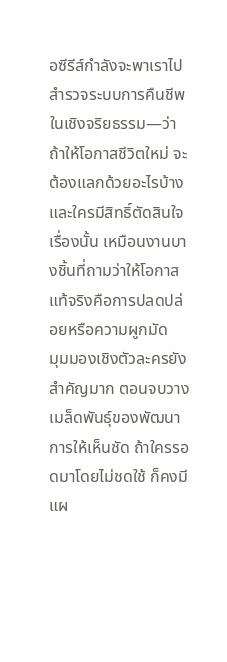อซีรีส์กำลังจะพาเราไปสำรวจระบบการคืนชีพในเชิงจริยธรรม—ว่าถ้าให้โอกาสชีวิตใหม่ จะต้องแลกด้วยอะไรบ้าง และใครมีสิทธิ์ตัดสินใจเรื่องนั้น เหมือนงานบางชิ้นที่ถามว่าให้โอกาสแท้จริงคือการปลดปล่อยหรือความผูกมัด
มุมมองเชิงตัวละครยังสำคัญมาก ตอนจบวางเมล็ดพันธุ์ของพัฒนาการให้เห็นชัด ถ้าใครรอดมาโดยไม่ชดใช้ ก็คงมีแผ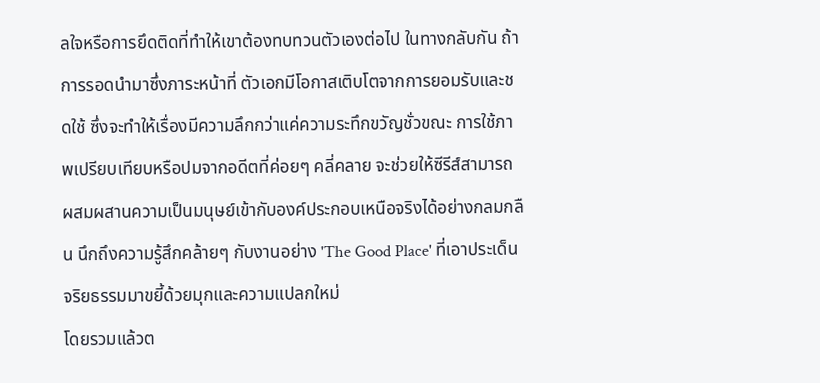ลใจหรือการยึดติดที่ทำให้เขาต้องทบทวนตัวเองต่อไป ในทางกลับกัน ถ้าการรอดนำมาซึ่งภาระหน้าที่ ตัวเอกมีโอกาสเติบโตจากการยอมรับและชดใช้ ซึ่งจะทำให้เรื่องมีความลึกกว่าแค่ความระทึกขวัญชั่วขณะ การใช้ภาพเปรียบเทียบหรือปมจากอดีตที่ค่อยๆ คลี่คลาย จะช่วยให้ซีรีส์สามารถผสมผสานความเป็นมนุษย์เข้ากับองค์ประกอบเหนือจริงได้อย่างกลมกลืน นึกถึงความรู้สึกคล้ายๆ กับงานอย่าง 'The Good Place' ที่เอาประเด็นจริยธรรมมาขยี้ด้วยมุกและความแปลกใหม่
โดยรวมแล้วต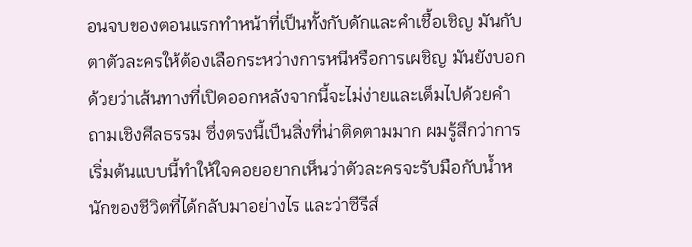อนจบของตอนแรกทำหน้าที่เป็นทั้งกับดักและคำเชื้อเชิญ มันกับตาตัวละครให้ต้องเลือกระหว่างการหนีหรือการเผชิญ มันยังบอกด้วยว่าเส้นทางที่เปิดออกหลังจากนี้จะไม่ง่ายและเต็มไปด้วยคำถามเชิงศีลธรรม ซึ่งตรงนี้เป็นสิ่งที่น่าติดตามมาก ผมรู้สึกว่าการเริ่มต้นแบบนี้ทำให้ใจคอยอยากเห็นว่าตัวละครจะรับมือกับน้ำหนักของชีวิตที่ได้กลับมาอย่างไร และว่าซีรีส์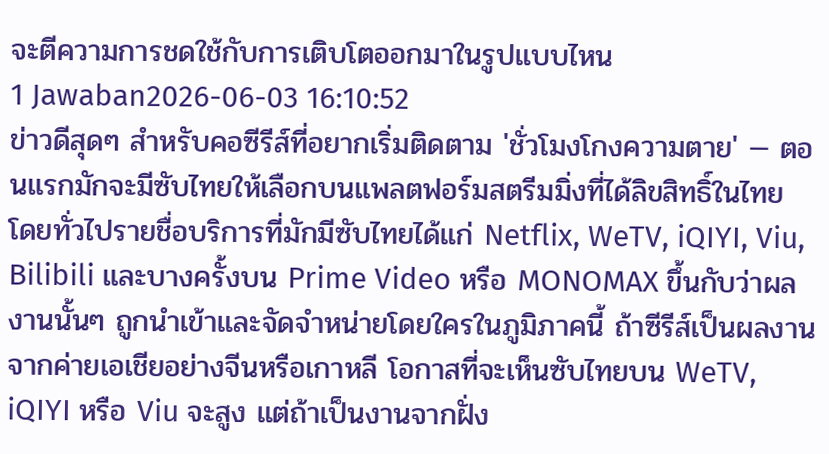จะตีความการชดใช้กับการเติบโตออกมาในรูปแบบไหน
1 Jawaban2026-06-03 16:10:52
ข่าวดีสุดๆ สำหรับคอซีรีส์ที่อยากเริ่มติดตาม 'ชั่วโมงโกงความตาย' — ตอนแรกมักจะมีซับไทยให้เลือกบนแพลตฟอร์มสตรีมมิ่งที่ได้ลิขสิทธิ์ในไทย โดยทั่วไปรายชื่อบริการที่มักมีซับไทยได้แก่ Netflix, WeTV, iQIYI, Viu, Bilibili และบางครั้งบน Prime Video หรือ MONOMAX ขึ้นกับว่าผลงานนั้นๆ ถูกนำเข้าและจัดจำหน่ายโดยใครในภูมิภาคนี้ ถ้าซีรีส์เป็นผลงานจากค่ายเอเชียอย่างจีนหรือเกาหลี โอกาสที่จะเห็นซับไทยบน WeTV, iQIYI หรือ Viu จะสูง แต่ถ้าเป็นงานจากฝั่ง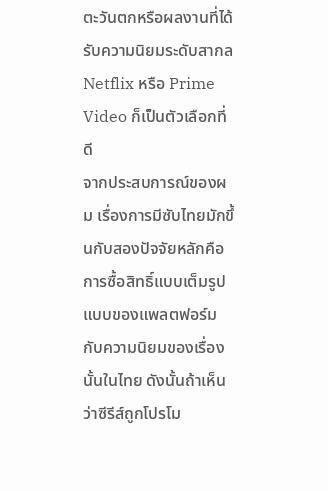ตะวันตกหรือผลงานที่ได้รับความนิยมระดับสากล Netflix หรือ Prime Video ก็เป็นตัวเลือกที่ดี
จากประสบการณ์ของผม เรื่องการมีซับไทยมักขึ้นกับสองปัจจัยหลักคือการซื้อสิทธิ์แบบเต็มรูปแบบของแพลตฟอร์มกับความนิยมของเรื่องนั้นในไทย ดังนั้นถ้าเห็นว่าซีรีส์ถูกโปรโม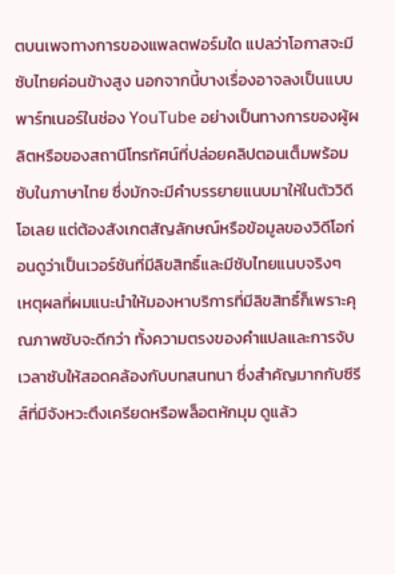ตบนเพจทางการของแพลตฟอร์มใด แปลว่าโอกาสจะมีซับไทยค่อนข้างสูง นอกจากนี้บางเรื่องอาจลงเป็นแบบพาร์ทเนอร์ในช่อง YouTube อย่างเป็นทางการของผู้ผลิตหรือของสถานีโทรทัศน์ที่ปล่อยคลิปตอนเต็มพร้อมซับในภาษาไทย ซึ่งมักจะมีคำบรรยายแนบมาให้ในตัววิดีโอเลย แต่ต้องสังเกตสัญลักษณ์หรือข้อมูลของวิดีโอก่อนดูว่าเป็นเวอร์ชันที่มีลิขสิทธิ์และมีซับไทยแนบจริงๆ
เหตุผลที่ผมแนะนำให้มองหาบริการที่มีลิขสิทธิ์ก็เพราะคุณภาพซับจะดีกว่า ทั้งความตรงของคำแปลและการจับเวลาซับให้สอดคล้องกับบทสนทนา ซึ่งสำคัญมากกับซีรีส์ที่มีจังหวะตึงเครียดหรือพล็อตหักมุม ดูแล้ว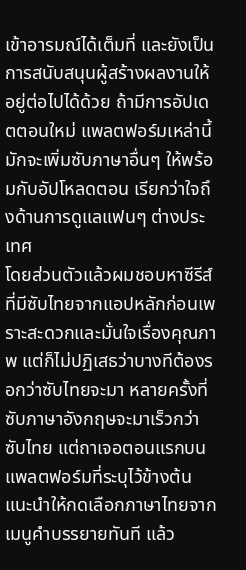เข้าอารมณ์ได้เต็มที่ และยังเป็นการสนับสนุนผู้สร้างผลงานให้อยู่ต่อไปได้ด้วย ถ้ามีการอัปเดตตอนใหม่ แพลตฟอร์มเหล่านี้มักจะเพิ่มซับภาษาอื่นๆ ให้พร้อมกับอัปโหลดตอน เรียกว่าใจถึงด้านการดูแลแฟนๆ ต่างประเทศ
โดยส่วนตัวแล้วผมชอบหาซีรีส์ที่มีซับไทยจากแอปหลักก่อนเพราะสะดวกและมั่นใจเรื่องคุณภาพ แต่ก็ไม่ปฏิเสธว่าบางทีต้องรอกว่าซับไทยจะมา หลายครั้งที่ซับภาษาอังกฤษจะมาเร็วกว่าซับไทย แต่ถาเจอตอนแรกบนแพลตฟอร์มที่ระบุไว้ข้างต้น แนะนำให้กดเลือกภาษาไทยจากเมนูคำบรรยายทันที แล้ว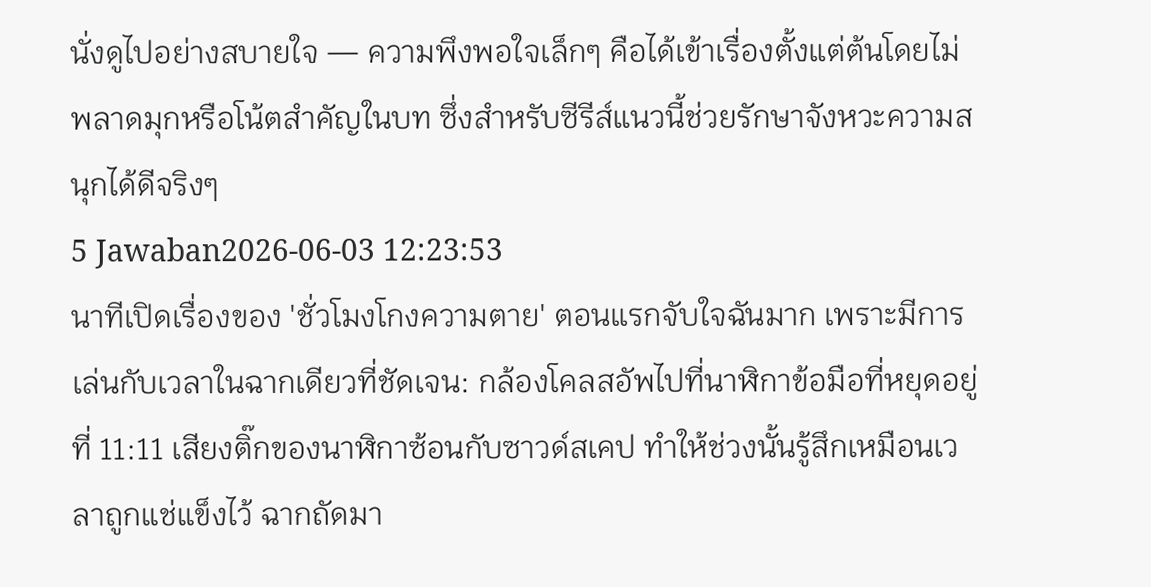นั่งดูไปอย่างสบายใจ — ความพึงพอใจเล็กๆ คือได้เข้าเรื่องตั้งแต่ต้นโดยไม่พลาดมุกหรือโน้ตสำคัญในบท ซึ่งสำหรับซีรีส์แนวนี้ช่วยรักษาจังหวะความสนุกได้ดีจริงๆ
5 Jawaban2026-06-03 12:23:53
นาทีเปิดเรื่องของ 'ชั่วโมงโกงความตาย' ตอนแรกจับใจฉันมาก เพราะมีการเล่นกับเวลาในฉากเดียวที่ชัดเจน: กล้องโคลสอัพไปที่นาฬิกาข้อมือที่หยุดอยู่ที่ 11:11 เสียงติ๊กของนาฬิกาซ้อนกับซาวด์สเคป ทำให้ช่วงนั้นรู้สึกเหมือนเวลาถูกแช่แข็งไว้ ฉากถัดมา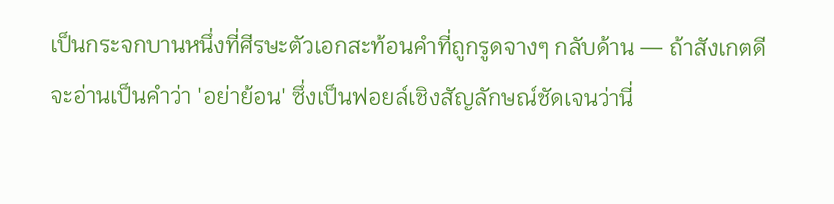เป็นกระจกบานหนึ่งที่ศีรษะตัวเอกสะท้อนคำที่ถูกรูดจางๆ กลับด้าน — ถ้าสังเกตดีจะอ่านเป็นคำว่า 'อย่าย้อน' ซึ่งเป็นฟอยล์เชิงสัญลักษณ์ชัดเจนว่านี่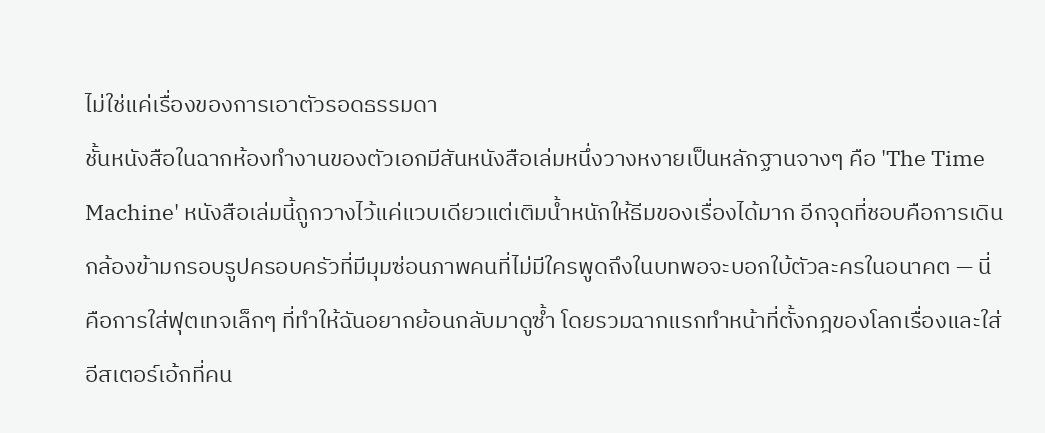ไม่ใช่แค่เรื่องของการเอาตัวรอดธรรมดา
ชั้นหนังสือในฉากห้องทำงานของตัวเอกมีสันหนังสือเล่มหนึ่งวางหงายเป็นหลักฐานจางๆ คือ 'The Time Machine' หนังสือเล่มนี้ถูกวางไว้แค่แวบเดียวแต่เติมน้ำหนักให้ธีมของเรื่องได้มาก อีกจุดที่ชอบคือการเดินกล้องข้ามกรอบรูปครอบครัวที่มีมุมซ่อนภาพคนที่ไม่มีใครพูดถึงในบทพอจะบอกใบ้ตัวละครในอนาคต — นี่คือการใส่ฟุตเทจเล็กๆ ที่ทำให้ฉันอยากย้อนกลับมาดูซ้ำ โดยรวมฉากแรกทำหน้าที่ตั้งกฎของโลกเรื่องและใส่อีสเตอร์เอ้กที่คน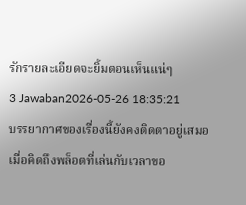รักรายละเอียดจะยิ้มตอนเห็นแน่ๆ
3 Jawaban2026-05-26 18:35:21
บรรยากาศของเรื่องนี้ยังคงติดตาอยู่เสมอเมื่อคิดถึงพล็อตที่เล่นกับเวลาขอ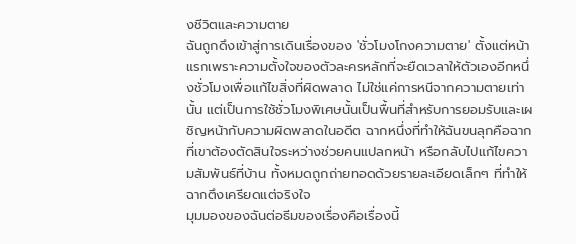งชีวิตและความตาย
ฉันถูกดึงเข้าสู่การเดินเรื่องของ 'ชั่วโมงโกงความตาย' ตั้งแต่หน้าแรกเพราะความตั้งใจของตัวละครหลักที่จะยืดเวลาให้ตัวเองอีกหนึ่งชั่วโมงเพื่อแก้ไขสิ่งที่ผิดพลาด ไม่ใช่แค่การหนีจากความตายเท่านั้น แต่เป็นการใช้ชั่วโมงพิเศษนั้นเป็นพื้นที่สำหรับการยอมรับและเผชิญหน้ากับความผิดพลาดในอดีต ฉากหนึ่งที่ทำให้ฉันขนลุกคือฉากที่เขาต้องตัดสินใจระหว่างช่วยคนแปลกหน้า หรือกลับไปแก้ไขความสัมพันธ์ที่บ้าน ทั้งหมดถูกถ่ายทอดด้วยรายละเอียดเล็กๆ ที่ทำให้ฉากตึงเครียดแต่จริงใจ
มุมมองของฉันต่อธีมของเรื่องคือเรื่องนี้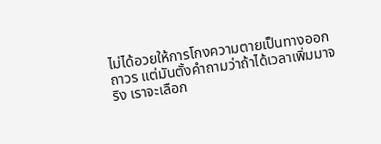ไม่ได้อวยให้การโกงความตายเป็นทางออกถาวร แต่มันตั้งคำถามว่าถ้าได้เวลาเพิ่มมาจริง เราจะเลือก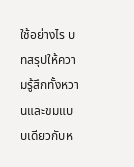ใช้อย่างไร บทสรุปให้ความรู้สึกทั้งหวานและขมแบบเดียวกับห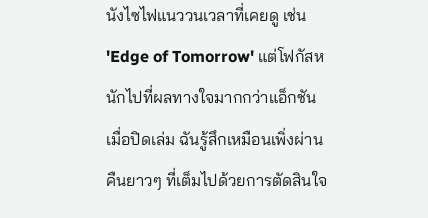นังไซไฟแนววนเวลาที่เคยดู เช่น 'Edge of Tomorrow' แต่โฟกัสหนักไปที่ผลทางใจมากกว่าแอ็กชัน เมื่อปิดเล่ม ฉันรู้สึกเหมือนเพิ่งผ่านคืนยาวๆ ที่เต็มไปด้วยการตัดสินใจ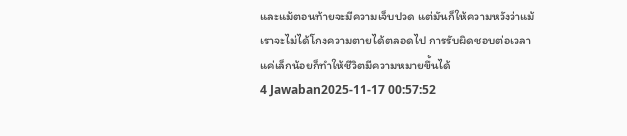และแม้ตอนท้ายจะมีความเจ็บปวด แต่มันก็ให้ความหวังว่าแม้เราจะไม่ได้โกงความตายได้ตลอดไป การรับผิดชอบต่อเวลาแค่เล็กน้อยก็ทำให้ชีวิตมีความหมายขึ้นได้
4 Jawaban2025-11-17 00:57:52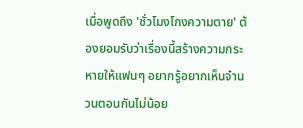เมื่อพูดถึง 'ชั่วโมงโกงความตาย' ต้องยอมรับว่าเรื่องนี้สร้างความกระหายให้แฟนๆ อยากรู้อยากเห็นจำนวนตอนกันไม่น้อย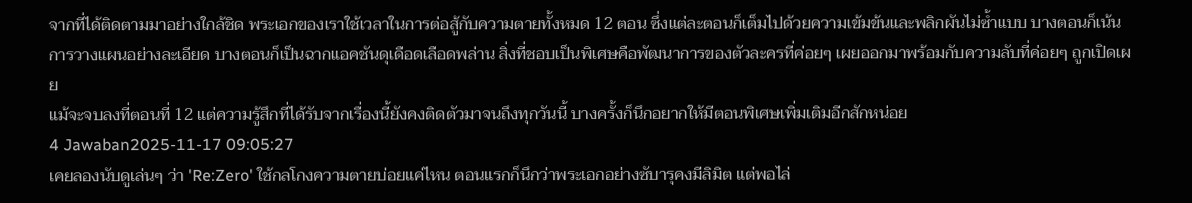จากที่ได้ติดตามมาอย่างใกล้ชิด พระเอกของเราใช้เวลาในการต่อสู้กับความตายทั้งหมด 12 ตอน ซึ่งแต่ละตอนก็เต็มไปด้วยความเข้มข้นและพลิกผันไม่ซ้ำแบบ บางตอนก็เน้นการวางแผนอย่างละเอียด บางตอนก็เป็นฉากแอคชันดุเดือดเลือดพล่าน สิ่งที่ชอบเป็นพิเศษคือพัฒนาการของตัวละครที่ค่อยๆ เผยออกมาพร้อมกับความลับที่ค่อยๆ ถูกเปิดเผย
แม้จะจบลงที่ตอนที่ 12 แต่ความรู้สึกที่ได้รับจากเรื่องนี้ยังคงติดตัวมาจนถึงทุกวันนี้ บางครั้งก็นึกอยากให้มีตอนพิเศษเพิ่มเติมอีกสักหน่อย
4 Jawaban2025-11-17 09:05:27
เคยลองนับดูเล่นๆ ว่า 'Re:Zero' ใช้กลโกงความตายบ่อยแค่ไหน ตอนแรกก็นึกว่าพระเอกอย่างซับารุคงมีลิมิต แต่พอไล่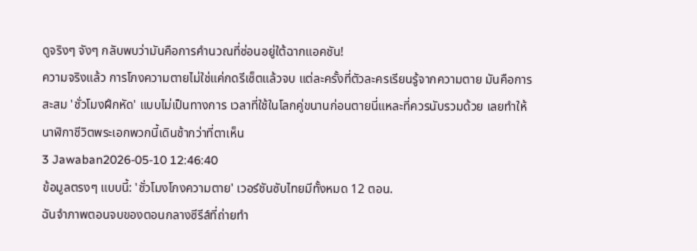ดูจริงๆ จังๆ กลับพบว่ามันคือการคำนวณที่ซ่อนอยู่ใต้ฉากแอคชัน!
ความจริงแล้ว การโกงความตายไม่ใช่แค่กดรีเซ็ตแล้วจบ แต่ละครั้งที่ตัวละครเรียนรู้จากความตาย มันคือการสะสม 'ชั่วโมงฝึกหัด' แบบไม่เป็นทางการ เวลาที่ใช้ในโลกคู่ขนานก่อนตายนี่แหละที่ควรนับรวมด้วย เลยทำให้นาฬิกาชีวิตพระเอกพวกนี้เดินช้ากว่าที่ตาเห็น
3 Jawaban2026-05-10 12:46:40
ข้อมูลตรงๆ แบบนี้: 'ชั่วโมงโกงความตาย' เวอร์ชันซับไทยมีทั้งหมด 12 ตอน.
ฉันจำภาพตอนจบของตอนกลางซีรีส์ที่ถ่ายทำ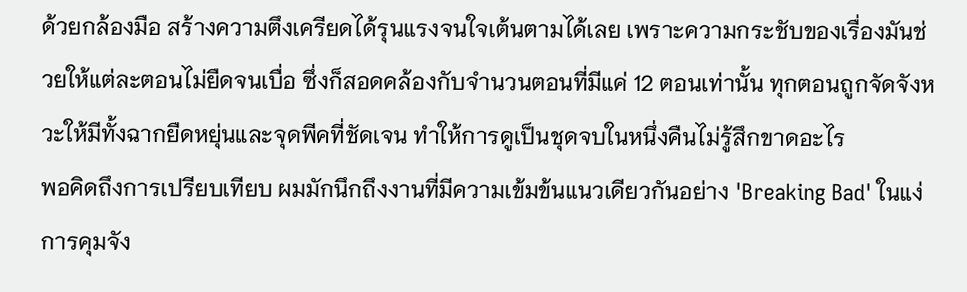ด้วยกล้องมือ สร้างความตึงเครียดได้รุนแรงจนใจเต้นตามได้เลย เพราะความกระชับของเรื่องมันช่วยให้แต่ละตอนไม่ยืดจนเบื่อ ซึ่งก็สอดคล้องกับจำนวนตอนที่มีแค่ 12 ตอนเท่านั้น ทุกตอนถูกจัดจังหวะให้มีทั้งฉากยืดหยุ่นและจุดพีคที่ชัดเจน ทำให้การดูเป็นชุดจบในหนึ่งคืนไม่รู้สึกขาดอะไร
พอคิดถึงการเปรียบเทียบ ผมมักนึกถึงงานที่มีความเข้มข้นแนวเดียวกันอย่าง 'Breaking Bad' ในแง่การคุมจัง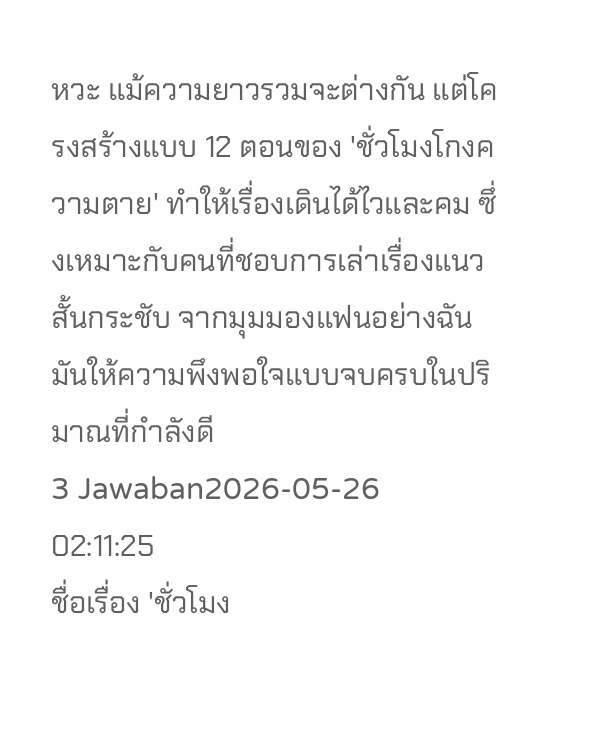หวะ แม้ความยาวรวมจะต่างกัน แต่โครงสร้างแบบ 12 ตอนของ 'ชั่วโมงโกงความตาย' ทำให้เรื่องเดินได้ไวและคม ซึ่งเหมาะกับคนที่ชอบการเล่าเรื่องแนวสั้นกระชับ จากมุมมองแฟนอย่างฉัน มันให้ความพึงพอใจแบบจบครบในปริมาณที่กำลังดี
3 Jawaban2026-05-26 02:11:25
ชื่อเรื่อง 'ชั่วโมง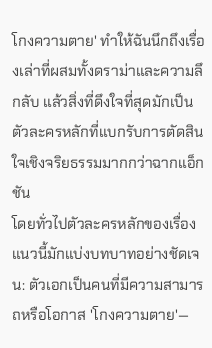โกงความตาย' ทำให้ฉันนึกถึงเรื่องเล่าที่ผสมทั้งดราม่าและความลึกลับ แล้วสิ่งที่ดึงใจที่สุดมักเป็นตัวละครหลักที่แบกรับการตัดสินใจเชิงจริยธรรมมากกว่าฉากแอ็กชัน
โดยทั่วไปตัวละครหลักของเรื่องแนวนี้มักแบ่งบทบาทอย่างชัดเจน: ตัวเอกเป็นคนที่มีความสามารถหรือโอกาส 'โกงความตาย'—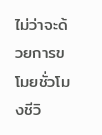ไม่ว่าจะด้วยการขโมยชั่วโมงชีวิ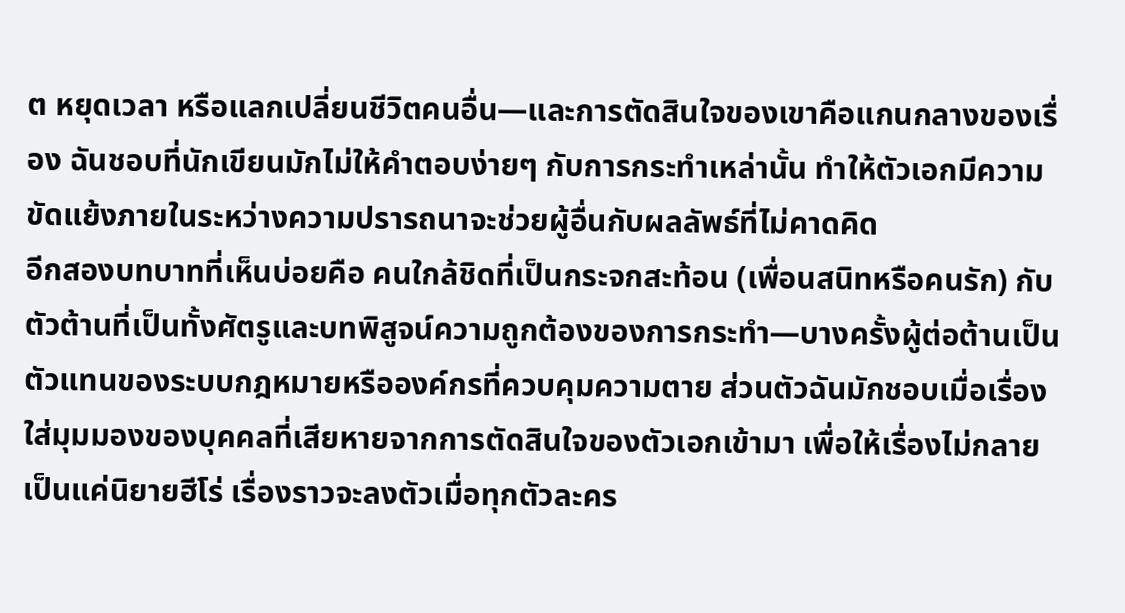ต หยุดเวลา หรือแลกเปลี่ยนชีวิตคนอื่น—และการตัดสินใจของเขาคือแกนกลางของเรื่อง ฉันชอบที่นักเขียนมักไม่ให้คำตอบง่ายๆ กับการกระทำเหล่านั้น ทำให้ตัวเอกมีความขัดแย้งภายในระหว่างความปรารถนาจะช่วยผู้อื่นกับผลลัพธ์ที่ไม่คาดคิด
อีกสองบทบาทที่เห็นบ่อยคือ คนใกล้ชิดที่เป็นกระจกสะท้อน (เพื่อนสนิทหรือคนรัก) กับตัวต้านที่เป็นทั้งศัตรูและบทพิสูจน์ความถูกต้องของการกระทำ—บางครั้งผู้ต่อต้านเป็นตัวแทนของระบบกฎหมายหรือองค์กรที่ควบคุมความตาย ส่วนตัวฉันมักชอบเมื่อเรื่องใส่มุมมองของบุคคลที่เสียหายจากการตัดสินใจของตัวเอกเข้ามา เพื่อให้เรื่องไม่กลายเป็นแค่นิยายฮีโร่ เรื่องราวจะลงตัวเมื่อทุกตัวละคร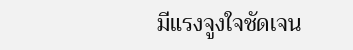มีแรงจูงใจชัดเจน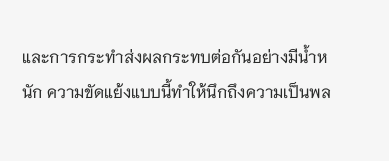และการกระทำส่งผลกระทบต่อกันอย่างมีน้ำหนัก ความขัดแย้งแบบนี้ทำให้นึกถึงความเป็นพล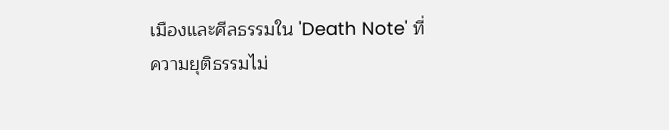เมืองและศีลธรรมใน 'Death Note' ที่ความยุติธรรมไม่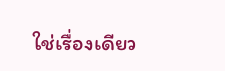ใช่เรื่องเดียว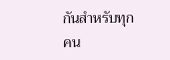กันสำหรับทุกคน